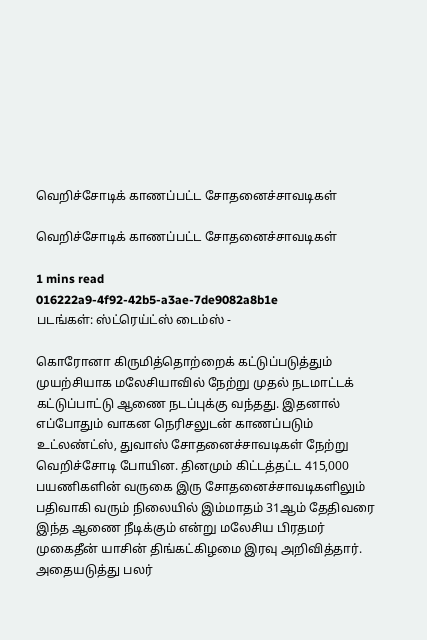வெறிச்சோடிக் காணப்பட்ட சோதனைச்சாவடிகள்

வெறிச்சோடிக் காணப்பட்ட சோதனைச்சாவடிகள்

1 mins read
016222a9-4f92-42b5-a3ae-7de9082a8b1e
படங்கள்: ஸ்ட்ரெய்ட்ஸ் டைம்ஸ் -

கொரோனா கிருமித்தொற்றைக் கட்டுப்படுத்தும் முயற்சியாக மலேசியாவில் நேற்று முதல் நடமாட்டக் கட்டுப்பாட்டு ஆணை நடப்புக்கு வந்தது. இதனால் எப்போதும் வாகன நெரிசலுடன் காணப்படும் உட்லண்ட்ஸ், துவாஸ் சோதனைச்சாவடிகள் நேற்று வெறிச்சோடி போயின. தினமும் கிட்டத்தட்ட 415,000 பயணிகளின் வருகை இரு சோதனைச்சாவடிகளிலும் பதிவாகி வரும் நிலையில் இம்மாதம் 31ஆம் தேதிவரை இந்த ஆணை நீடிக்கும் என்று மலேசிய பிரதமர் முகைதீன் யாசின் திங்கட்கிழமை இரவு அறிவித்தார். அதையடுத்து பலர்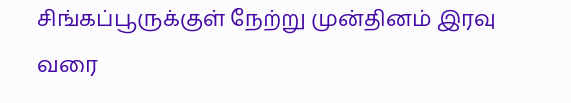சிங்கப்பூருக்குள் நேற்று முன்தினம் இரவு வரை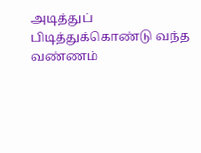அடித்துப் பிடித்துக்கொண்டு வந்த வண்ணம்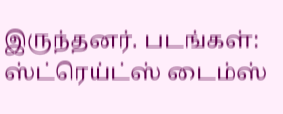இருந்தனர். படங்கள்: ஸ்ட்ரெய்ட்ஸ் டைம்ஸ்